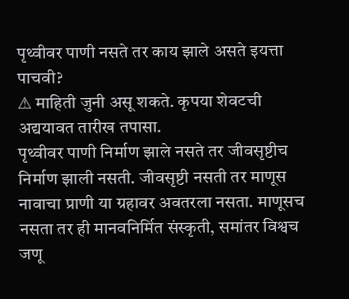पृथ्वीवर पाणी नसते तर काय झाले असते इयत्ता पाचवी?
⚠ माहिती जुनी असू शकते. कृपया शेवटची अद्ययावत तारीख तपासा.
पृथ्वीवर पाणी निर्माण झाले नसते तर जीवसृष्टीच निर्माण झाली नसती. जीवसृष्टी नसती तर माणूस नावाचा प्राणी या ग्रहावर अवतरला नसता. माणूसच नसता तर ही मानवनिर्मित संस्कृती, समांतर विश्वच जणू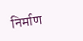निर्माण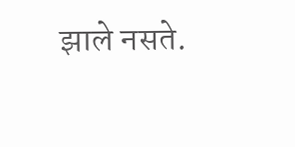झाले नसते.